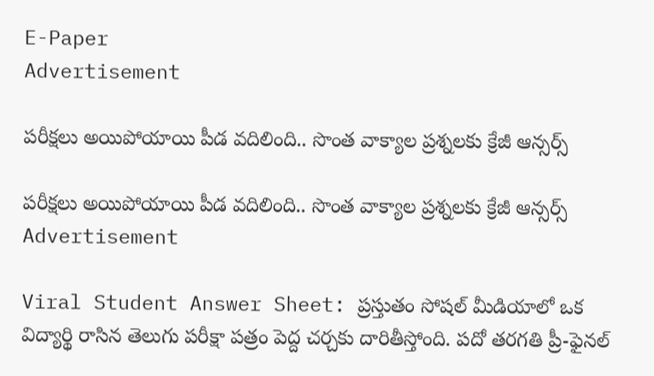E-Paper
Advertisement

పరీక్షలు అయిపోయాయి పీడ వదిలింది.. సొంత వాక్యాల ప్రశ్నలకు క్రేజీ ఆన్సర్స్

పరీక్షలు అయిపోయాయి పీడ వదిలింది.. సొంత వాక్యాల ప్రశ్నలకు క్రేజీ ఆన్సర్స్
Advertisement

Viral Student Answer Sheet: ప్రస్తుతం సోషల్ మీడియాలో ఒక విద్యార్థి రాసిన తెలుగు పరీక్షా పత్రం పెద్ద చర్చకు దారితీస్తోంది. పదో తరగతి ప్రీ-ఫైనల్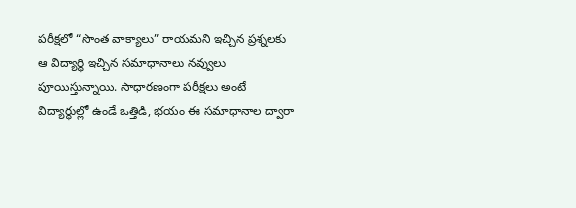పరీక్షలో “సొంత వాక్యాలు” రాయమని ఇచ్చిన ప్రశ్నలకు ఆ విద్యార్థి ఇచ్చిన సమాధానాలు నవ్వులు పూయిస్తున్నాయి. సాధారణంగా పరీక్షలు అంటే విద్యార్థుల్లో ఉండే ఒత్తిడి, భయం ఈ సమాధానాల ద్వారా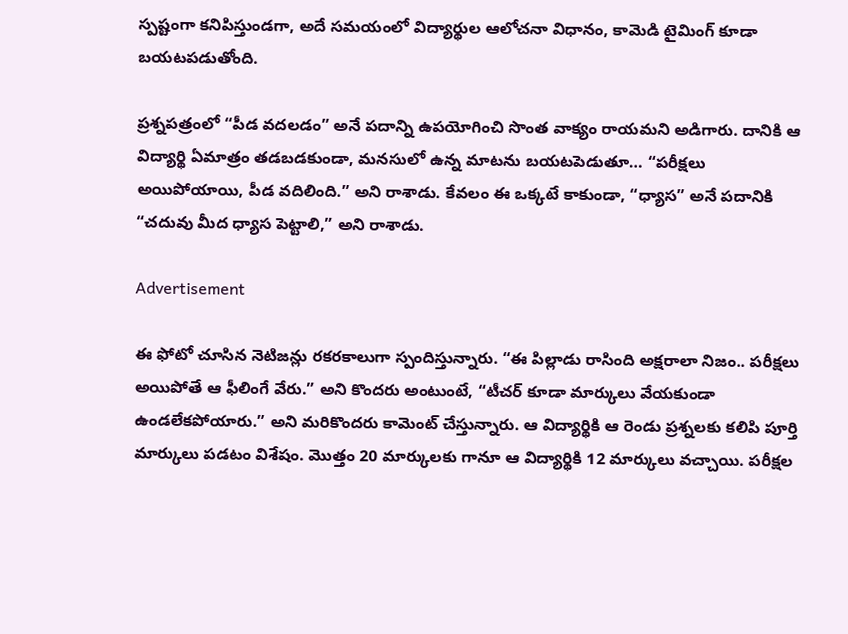స్పష్టంగా కనిపిస్తుండగా, అదే సమయంలో విద్యార్థుల ఆలోచనా విధానం, కామెడి టైమింగ్ కూడా బయటపడుతోంది.

ప్రశ్నపత్రంలో “పీడ వదలడం” అనే పదాన్ని ఉపయోగించి సొంత వాక్యం రాయమని అడిగారు. దానికి ఆ విద్యార్థి ఏమాత్రం తడబడకుండా, మనసులో ఉన్న మాటను బయటపెడుతూ… “పరీక్షలు అయిపోయాయి, పీడ వదిలింది.” అని రాశాడు. కేవలం ఈ ఒక్కటే కాకుండా, “ధ్యాస” అనే పదానికి “చదువు మీద ధ్యాస పెట్టాలి,” అని రాశాడు.

Advertisement

ఈ ఫోటో చూసిన నెటిజన్లు రకరకాలుగా స్పందిస్తున్నారు. “ఈ పిల్లాడు రాసింది అక్షరాలా నిజం.. పరీక్షలు అయిపోతే ఆ ఫీలింగే వేరు.” అని కొందరు అంటుంటే, “టీచర్ కూడా మార్కులు వేయకుండా ఉండలేకపోయారు.” అని మరికొందరు కామెంట్ చేస్తున్నారు. ఆ విద్యార్థికి ఆ రెండు ప్రశ్నలకు కలిపి పూర్తి మార్కులు పడటం విశేషం. మొత్తం 20 మార్కులకు గానూ ఆ విద్యార్థికి 12 మార్కులు వచ్చాయి. పరీక్షల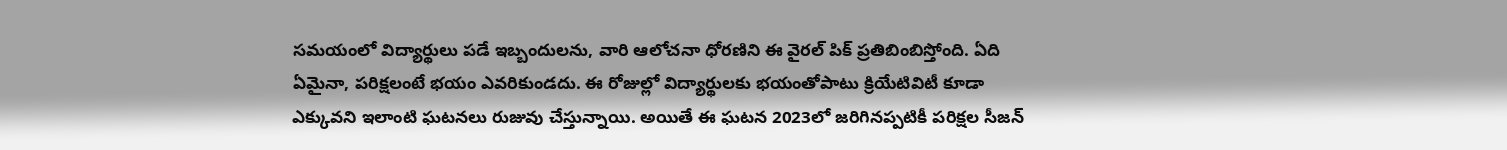సమయంలో విద్యార్థులు పడే ఇబ్బందులను, వారి ఆలోచనా ధోరణిని ఈ వైరల్ పిక్ ప్రతిబింబిస్తోంది. ఏది ఏమైనా, ప‌రిక్ష‌లంటే భ‌యం ఎవ‌రికుండ‌దు. ఈ రోజుల్లో విద్యార్థుల‌కు భ‌యంతోపాటు క్రియేటివిటీ కూడా ఎక్కువని ఇలాంటి ఘ‌ట‌న‌లు రుజువు చేస్తున్నాయి. అయితే ఈ ఘ‌ట‌న 2023లో జ‌రిగిన‌ప్ప‌టికీ ప‌రిక్ష‌ల సీజ‌న్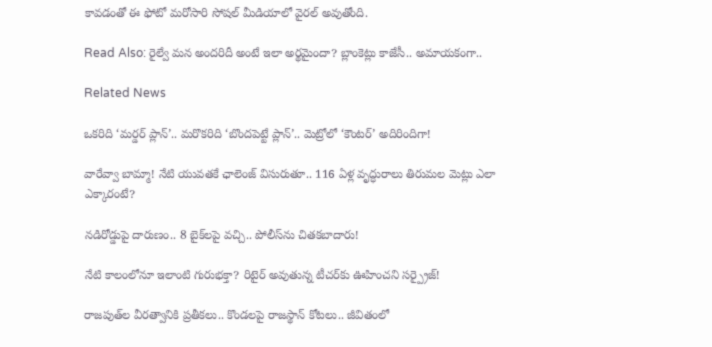కావ‌డంతో ఈ ఫోటో మ‌రోసారి సోష‌ల్ మీడియాలో వైర‌ల్ అవుతోంది.

Read Also: రైల్వే మన అందరిదీ అంటే ఇలా అర్థమైందా? బ్లాంకెట్లు కాజేసీ.. అమాయకంగా..

Related News

ఒకరిది ‘మర్డర్ ప్లాన్’.. మరొకరిది ‘బొందపెట్టే ప్లాన్’.. మెట్రోలో ‘కౌంటర్’ అదిరిందిగా!

వారేవ్వా బామ్మా! నేటి యువతకే ఛాలెంజ్ విసురుతూ.. 116 ఏళ్ల వృద్ధురాలు తిరుమల మెట్లు ఎలా ఎక్కారంటే?

నడిరోడ్డుపై దారుణం.. 8 బైక్‌లపై వచ్చి.. పోలీస్‌ను చితకబాదారు!

నేటి కాలంలోనూ ఇలాంటి గురుభక్తా? రిటైర్ అవుతున్న టీచర్‌కు ఊహించని సర్ప్రైజ్!

రాజపుత్‌ల వీరత్వానికి ప్రతీకలు.. కొండలపై రాజస్థాన్ కోటలు.. జీవితంలో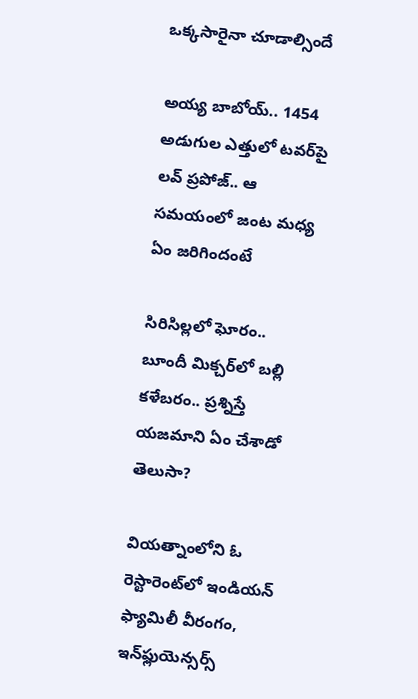ఒక్కసారైనా చూడాల్సిందే

అయ్య బాబోయ్.. 1454 అడుగుల ఎత్తులో టవర్‌పై లవ్‌ ప్రపోజ్‌.. ఆ సమయంలో జంట మధ్య ఏం జరిగిందంటే

సిరిసిల్లలో ఘోరం.. బూందీ మిక్చర్‌లో బల్లి కళేబరం.. ప్రశ్నిస్తే యజమాని ఏం చేశాడో తెలుసా?

వియత్నాంలోని ఓ రెస్టారెంట్‌లో ఇండియన్ ఫ్యామిలీ వీరంగం, ఇన్‌ఫ్లుయెన్సర్స్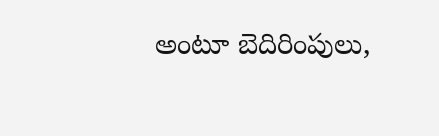అంటూ బెదిరింపులు,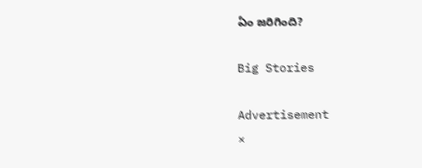ఏం జరిగింది?

Big Stories

Advertisement
×